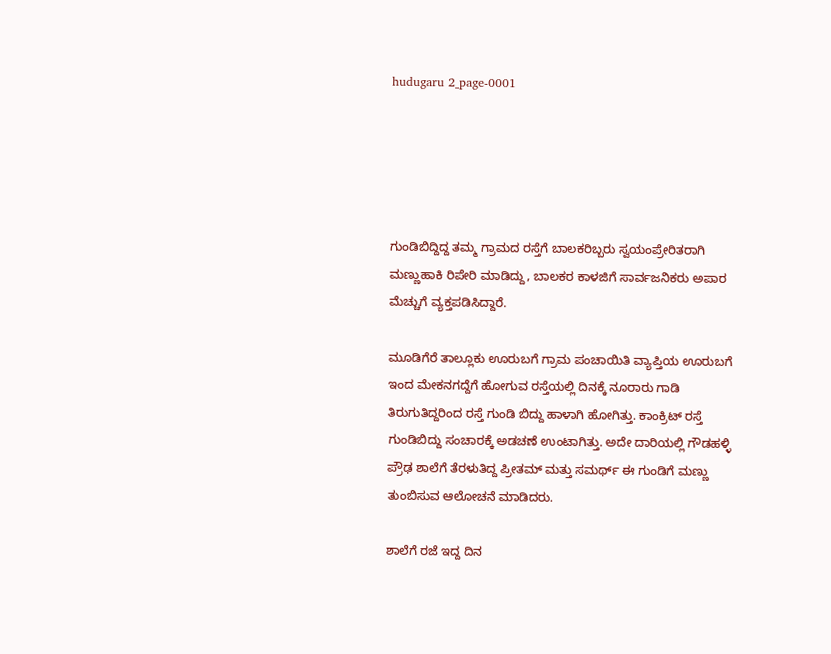hudugaru 2_page-0001





ಗುಂಡಿಬಿದ್ದಿದ್ದ ತಮ್ಮ ಗ್ರಾಮದ ರಸ್ತೆಗೆ ಬಾಲಕರಿಬ್ಬರು ಸ್ವಯಂಪ್ರೇರಿತರಾಗಿ ಮಣ್ಣುಹಾಕಿ ರಿಪೇರಿ ಮಾಡಿದ್ದು, ಬಾಲಕರ ಕಾಳಜಿಗೆ ಸಾರ್ವಜನಿಕರು ಅಪಾರ ಮೆಚ್ಚುಗೆ ವ್ಯಕ್ತಪಡಿಸಿದ್ದಾರೆ.

ಮೂಡಿಗೆರೆ ತಾಲ್ಲೂಕು ಊರುಬಗೆ ಗ್ರಾಮ ಪಂಚಾಯಿತಿ ವ್ಯಾಪ್ತಿಯ ಊರುಬಗೆ ಇಂದ ಮೇಕನಗದ್ದೆಗೆ ಹೋಗುವ ರಸ್ತೆಯಲ್ಲಿ ದಿನಕ್ಕೆ ನೂರಾರು ಗಾಡಿ ತಿರುಗುತಿದ್ದರಿಂದ ರಸ್ತೆ ಗುಂಡಿ ಬಿದ್ದು ಹಾಳಾಗಿ ಹೋಗಿತ್ತು. ಕಾಂಕ್ರಿಟ್ ರಸ್ತೆ ಗುಂಡಿಬಿದ್ದು ಸಂಚಾರಕ್ಕೆ ಅಡಚಣೆ ಉಂಟಾಗಿತ್ತು. ಅದೇ ದಾರಿಯಲ್ಲಿ ಗೌಡಹಳ್ಳಿ ಪ್ರೌಢ ಶಾಲೆಗೆ ತೆರಳುತಿದ್ದ ಪ್ರೀತಮ್ ಮತ್ತು ಸಮರ್ಥ್ ಈ ಗುಂಡಿಗೆ ಮಣ್ಣು ತುಂಬಿಸುವ ಆಲೋಚನೆ ಮಾಡಿದರು.

ಶಾಲೆಗೆ ರಜೆ ಇದ್ದ ದಿನ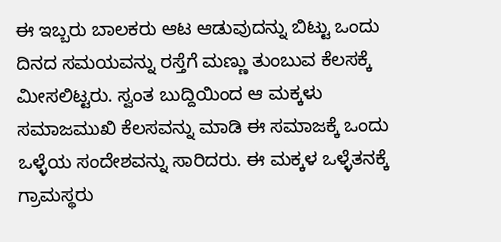ಈ ಇಬ್ಬರು ಬಾಲಕರು ಆಟ ಆಡುವುದನ್ನು ಬಿಟ್ಟು ಒಂದು ದಿನದ ಸಮಯವನ್ನು ರಸ್ತೆಗೆ ಮಣ್ಣು ತುಂಬುವ ಕೆಲಸಕ್ಕೆ ಮೀಸಲಿಟ್ಟರು. ಸ್ವಂತ ಬುದ್ದಿಯಿಂದ ಆ ಮಕ್ಕಳು ಸಮಾಜಮುಖಿ ಕೆಲಸವನ್ನು ಮಾಡಿ ಈ ಸಮಾಜಕ್ಕೆ ಒಂದು ಒಳ್ಳೆಯ ಸಂದೇಶವನ್ನು ಸಾರಿದರು. ಈ ಮಕ್ಕಳ ಒಳ್ಳೆತನಕ್ಕೆ ಗ್ರಾಮಸ್ಥರು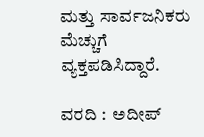ಮತ್ತು ಸಾರ್ವಜನಿಕರು ಮೆಚ್ಚುಗೆ ವ್ಯಕ್ತಪಡಿಸಿದ್ದಾರೆ.

ವರದಿ :  ಅದೀಪ್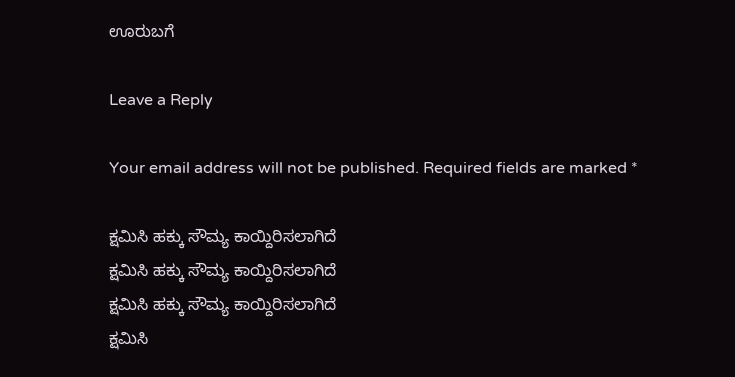ಊರುಬಗೆ

Leave a Reply

Your email address will not be published. Required fields are marked *

ಕ್ಷಮಿಸಿ ಹಕ್ಕು ಸೌಮ್ಯ ಕಾಯ್ದಿರಿಸಲಾಗಿದೆ
ಕ್ಷಮಿಸಿ ಹಕ್ಕು ಸೌಮ್ಯ ಕಾಯ್ದಿರಿಸಲಾಗಿದೆ
ಕ್ಷಮಿಸಿ ಹಕ್ಕು ಸೌಮ್ಯ ಕಾಯ್ದಿರಿಸಲಾಗಿದೆ
ಕ್ಷಮಿಸಿ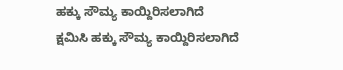ಹಕ್ಕು ಸೌಮ್ಯ ಕಾಯ್ದಿರಿಸಲಾಗಿದೆ
ಕ್ಷಮಿಸಿ ಹಕ್ಕು ಸೌಮ್ಯ ಕಾಯ್ದಿರಿಸಲಾಗಿದೆ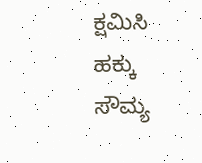ಕ್ಷಮಿಸಿ ಹಕ್ಕು ಸೌಮ್ಯ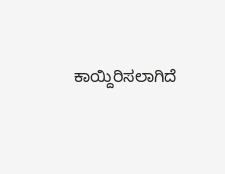ಕಾಯ್ದಿರಿಸಲಾಗಿದೆ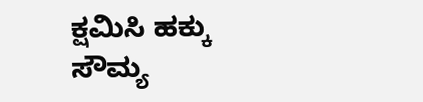ಕ್ಷಮಿಸಿ ಹಕ್ಕು ಸೌಮ್ಯ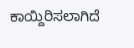ಕಾಯ್ದಿರಿಸಲಾಗಿದೆ